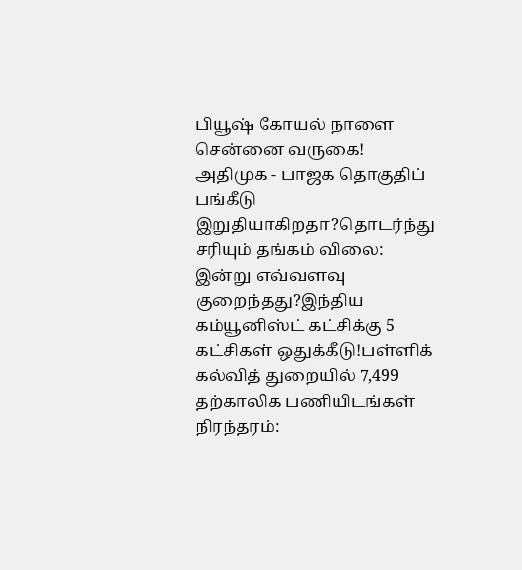பியூஷ் கோயல் நாளை சென்னை வருகை! அதிமுக - பாஜக தொகுதிப் பங்கீடு இறுதியாகிறதா?தொடர்ந்து சரியும் தங்கம் விலை: இன்று எவ்வளவு குறைந்தது?இந்திய கம்யூனிஸ்ட் கட்சிக்கு 5 கட்சிகள் ஒதுக்கீடு!பள்ளிக் கல்வித் துறையில் 7,499 தற்காலிக பணியிடங்கள் நிரந்தரம்: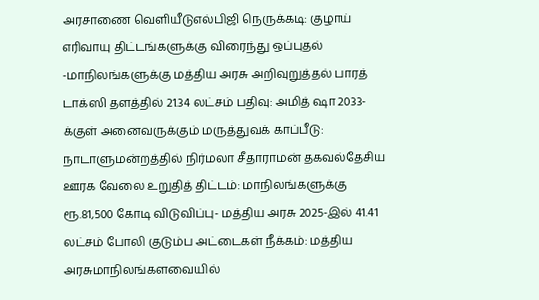அரசாணை வெளியீடுஎல்பிஜி நெருக்கடி: குழாய் எரிவாயு திட்டங்களுக்கு விரைந்து ஒப்புதல் -மாநிலங்களுக்கு மத்திய அரசு அறிவுறுத்தல் பாரத் டாக்ஸி தளத்தில் 21.34 லட்சம் பதிவு: அமித் ஷா 2033-க்குள் அனைவருக்கும் மருத்துவக் காப்பீடு: நாடாளுமன்றத்தில் நிர்மலா சீதாராமன் தகவல்தேசிய ஊரக வேலை உறுதித் திட்டம்: மாநிலங்களுக்கு ரூ.81,500 கோடி விடுவிப்பு- மத்திய அரசு 2025-இல் 41.41 லட்சம் போலி குடும்ப அட்டைகள் நீக்கம்: மத்திய அரசுமாநிலங்களவையில்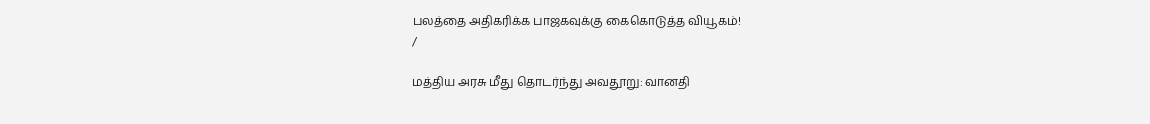பலத்தை அதிகரிக்க பாஜகவுக்கு கைகொடுத்த வியூகம்!
/

மத்திய அரசு மீது தொடர்ந்து அவதூறு: வானதி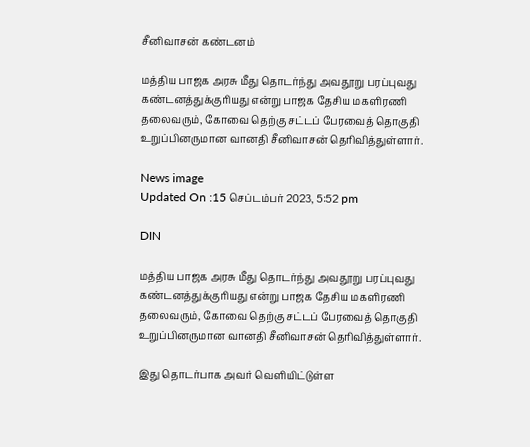சீனிவாசன் கண்டனம்

மத்திய பாஜக அரசு மீது தொடர்ந்து அவதூறு பரப்புவது கண்டனத்துக்குரியது என்று பாஜக தேசிய மகளிரணி தலைவரும், கோவை தெற்கு சட்டப் பேரவைத் தொகுதி உறுப்பினருமான வானதி சீனிவாசன் தெரிவித்துள்ளார்.

News image
Updated On :15 செப்டம்பர் 2023, 5:52 pm

DIN

மத்திய பாஜக அரசு மீது தொடர்ந்து அவதூறு பரப்புவது கண்டனத்துக்குரியது என்று பாஜக தேசிய மகளிரணி தலைவரும், கோவை தெற்கு சட்டப் பேரவைத் தொகுதி உறுப்பினருமான வானதி சீனிவாசன் தெரிவித்துள்ளார்.

இது தொடர்பாக அவர் வெளியிட்டுள்ள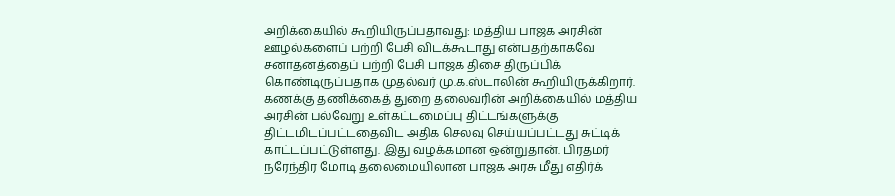அறிக்கையில் கூறியிருப்பதாவது: மத்திய பாஜக அரசின் ஊழல்களைப் பற்றி பேசி விடக்கூடாது என்பதற்காகவே சனாதனத்தைப் பற்றி பேசி பாஜக திசை திருப்பிக் கொண்டிருப்பதாக முதல்வர் மு.க.ஸ்டாலின் கூறியிருக்கிறார். கணக்கு தணிக்கைத் துறை தலைவரின் அறிக்கையில் மத்திய அரசின் பல்வேறு உள்கட்டமைப்பு திட்டங்களுக்கு திட்டமிடப்பட்டதைவிட அதிக செலவு செய்யப்பட்டது சுட்டிக் காட்டப்பட்டுள்ளது. இது வழக்கமான ஒன்றுதான். பிரதமர் நரேந்திர மோடி தலைமையிலான பாஜக அரசு மீது எதிர்க்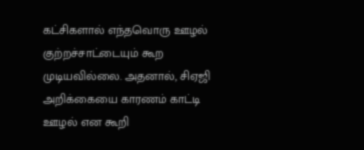கட்சிகளால் எந்தவொரு ஊழல் குற்றச்சாட்டையும் கூற முடியவில்லை. அதனால், சிஏஜி அறிக்கையை காரணம் காட்டி ஊழல் என கூறி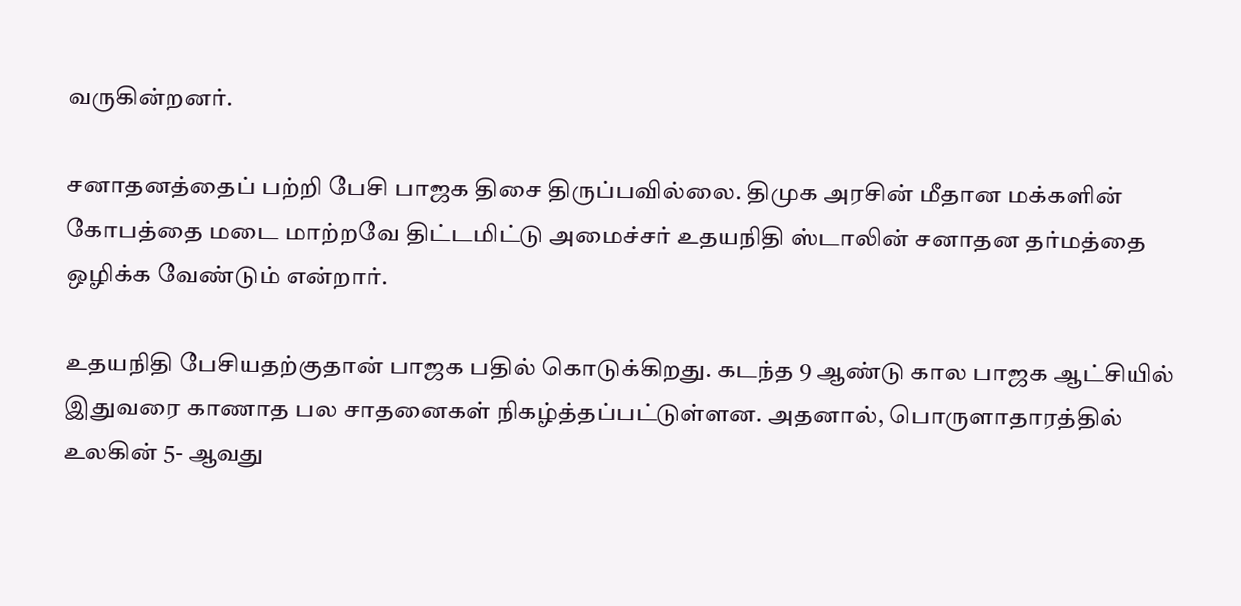வருகின்றனர்.

சனாதனத்தைப் பற்றி பேசி பாஜக திசை திருப்பவில்லை. திமுக அரசின் மீதான மக்களின் கோபத்தை மடை மாற்றவே திட்டமிட்டு அமைச்சர் உதயநிதி ஸ்டாலின் சனாதன தர்மத்தை ஒழிக்க வேண்டும் என்றார்.

உதயநிதி பேசியதற்குதான் பாஜக பதில் கொடுக்கிறது. கடந்த 9 ஆண்டு கால பாஜக ஆட்சியில் இதுவரை காணாத பல சாதனைகள் நிகழ்த்தப்பட்டுள்ளன. அதனால், பொருளாதாரத்தில் உலகின் 5- ஆவது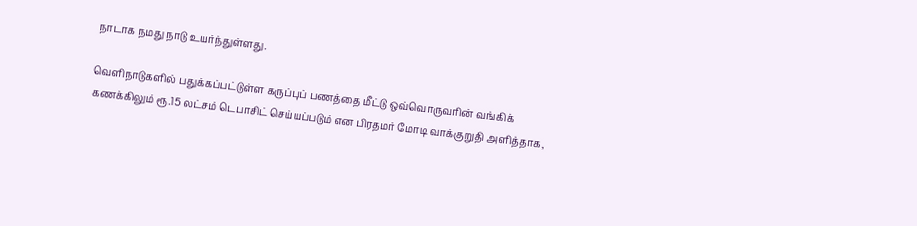நாடாக நமது நாடு உயர்ந்துள்ளது.

வெளிநாடுகளில் பதுக்கப்பட்டுள்ள கருப்புப் பணத்தை மீட்டு ஒவ்வொருவரின் வங்கிக் கணக்கிலும் ரூ.15 லட்சம் டெபாசிட் செய்யப்படும் என பிரதமர் மோடி வாக்குறுதி அளித்தாக,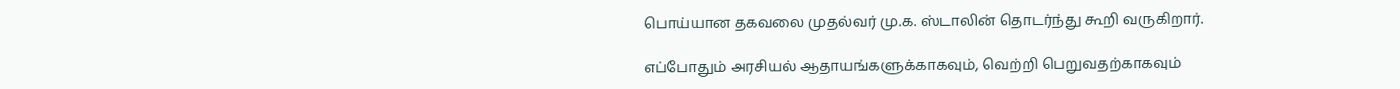பொய்யான தகவலை முதல்வர் மு.க. ஸ்டாலின் தொடர்ந்து கூறி வருகிறார்.

எப்போதும் அரசியல் ஆதாயங்களுக்காகவும், வெற்றி பெறுவதற்காகவும்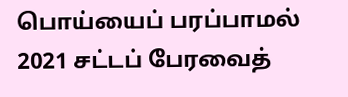பொய்யைப் பரப்பாமல் 2021 சட்டப் பேரவைத்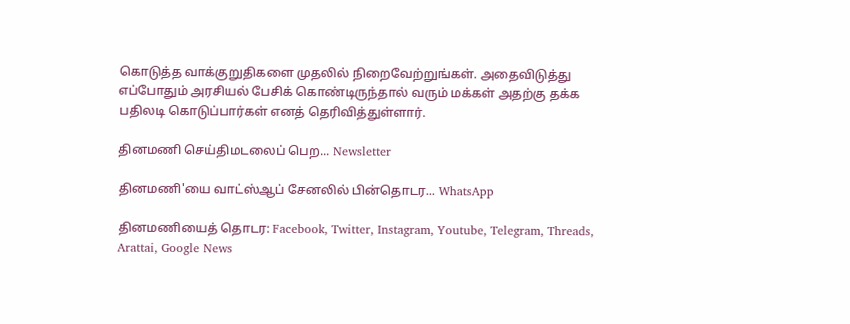கொடுத்த வாக்குறுதிகளை முதலில் நிறைவேற்றுங்கள். அதைவிடுத்து எப்போதும் அரசியல் பேசிக் கொண்டிருந்தால் வரும் மக்கள் அதற்கு தக்க பதிலடி கொடுப்பார்கள் எனத் தெரிவித்துள்ளார்.

தினமணி செய்திமடலைப் பெற... Newsletter

தினமணி'யை வாட்ஸ்ஆப் சேனலில் பின்தொடர... WhatsApp

தினமணியைத் தொடர: Facebook, Twitter, Instagram, Youtube, Telegram, Threads, Arattai, Google News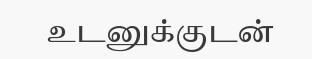உடனுக்குடன்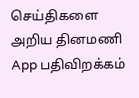செய்திகளை அறிய தினமணி App பதிவிறக்கம்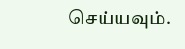செய்யவும்.